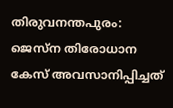തിരുവനന്തപുരം: ജെസ്‌ന തിരോധാന കേസ് അവസാനിപ്പിച്ചത്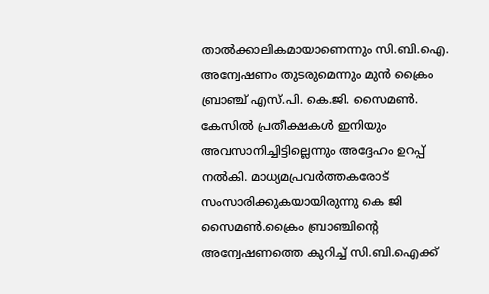താല്‍ക്കാലികമായാണെന്നും സി.ബി.ഐ. അന്വേഷണം തുടരുമെന്നും മുന്‍ ക്രൈം ബ്രാഞ്ച് എസ്.പി. കെ.ജി. സൈമണ്‍. കേസിൽ പ്രതീക്ഷകള്‍ ഇനിയും അവസാനിച്ചിട്ടില്ലെന്നും അദ്ദേഹം ഉറപ്പ് നൽകി. മാധ്യമപ്രവര്‍ത്തകരോട് സംസാരിക്കുകയായിരുന്നു കെ ജി സൈമണ്‍.ക്രൈം ബ്രാഞ്ചിന്റെ അന്വേഷണത്തെ കുറിച്ച് സി.ബി.ഐക്ക്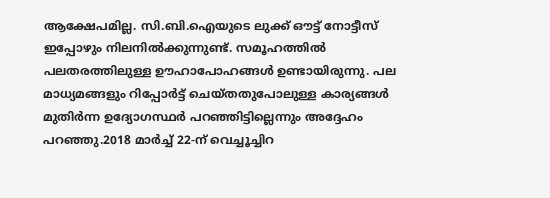ആക്ഷേപമില്ല. സി.ബി.ഐയുടെ ലുക്ക് ഔട്ട് നോട്ടീസ് ഇപ്പോഴും നിലനില്‍ക്കുന്നുണ്ട്. സമൂഹത്തില്‍ പലതരത്തിലുള്ള ഊഹാപോഹങ്ങള്‍ ഉണ്ടായിരുന്നു. പല മാധ്യമങ്ങളും റിപ്പോര്‍ട്ട് ചെയ്തതുപോലുള്ള കാര്യങ്ങള്‍ മുതിര്‍ന്ന ഉദ്യോഗസ്ഥര്‍ പറഞ്ഞിട്ടില്ലെന്നും അദ്ദേഹം പറഞ്ഞു.2018 മാര്‍ച്ച് 22-ന് വെച്ചൂച്ചിറ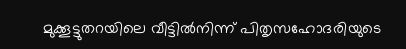മുക്കൂട്ടുതറയിലെ വീട്ടില്‍നിന്ന് പിതൃസഹോദരിയുടെ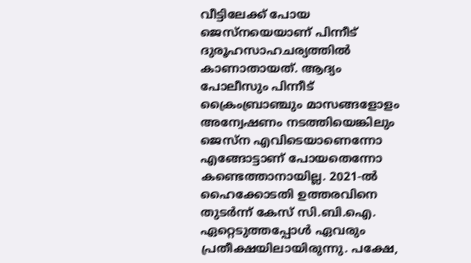വീട്ടിലേക്ക് പോയ ജെസ്നയെയാണ് പിന്നീട് ദുരൂഹസാഹചര്യത്തില്‍ കാണാതായത്. ആദ്യം പോലീസും പിന്നീട് ക്രൈംബ്രാഞ്ചും മാസങ്ങളോളം അന്വേഷണം നടത്തിയെങ്കിലും ജെസ്ന എവിടെയാണെന്നോ എങ്ങോട്ടാണ് പോയതെന്നോ കണ്ടെത്താനായില്ല. 2021-ല്‍ ഹൈക്കോടതി ഉത്തരവിനെ തുടര്‍ന്ന് കേസ് സി.ബി.ഐ. ഏറ്റെടുത്തപ്പോള്‍ ഏവരും പ്രതീക്ഷയിലായിരുന്നു. പക്ഷേ,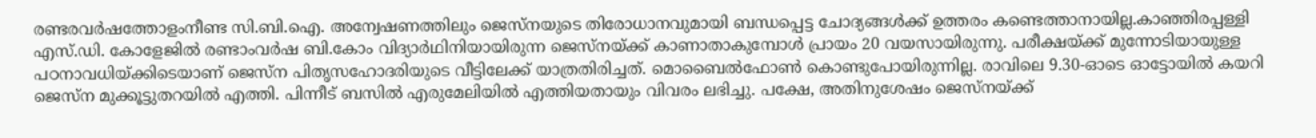രണ്ടരവര്‍ഷത്തോളംനീണ്ട സി.ബി.ഐ. അന്വേഷണത്തിലും ജെസ്നയുടെ തിരോധാനവുമായി ബന്ധപ്പെട്ട ചോദ്യങ്ങള്‍ക്ക് ഉത്തരം കണ്ടെത്താനായില്ല.കാഞ്ഞിരപ്പള്ളി എസ്.ഡി. കോളേജില്‍ രണ്ടാംവര്‍ഷ ബി.കോം വിദ്യാര്‍ഥിനിയായിരുന്ന ജെസ്നയ്ക്ക് കാണാതാകുമ്പോള്‍ പ്രായം 20 വയസായിരുന്നു. പരീക്ഷയ്ക്ക് മുന്നോടിയായുള്ള പഠനാവധിയ്ക്കിടെയാണ് ജെസ്ന പിതൃസഹോദരിയുടെ വീട്ടിലേക്ക് യാത്രതിരിച്ചത്. മൊബൈല്‍ഫോണ്‍ കൊണ്ടുപോയിരുന്നില്ല. രാവിലെ 9.30-ഓടെ ഓട്ടോയില്‍ കയറി ജെസ്ന മുക്കൂട്ടുതറയില്‍ എത്തി. പിന്നീട് ബസില്‍ എരുമേലിയില്‍ എത്തിയതായും വിവരം ലഭിച്ചു. പക്ഷേ, അതിനുശേഷം ജെസ്നയ്ക്ക്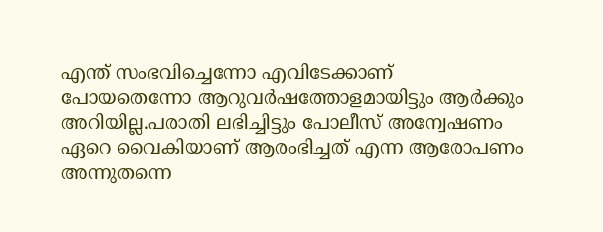എന്ത് സംഭവിച്ചെന്നോ എവിടേക്കാണ് പോയതെന്നോ ആറുവര്‍ഷത്തോളമായിട്ടും ആര്‍ക്കും അറിയില്ല.പരാതി ലഭിച്ചിട്ടും പോലീസ് അന്വേഷണം ഏറെ വൈകിയാണ് ആരംഭിച്ചത് എന്ന ആരോപണം അന്നുതന്നെ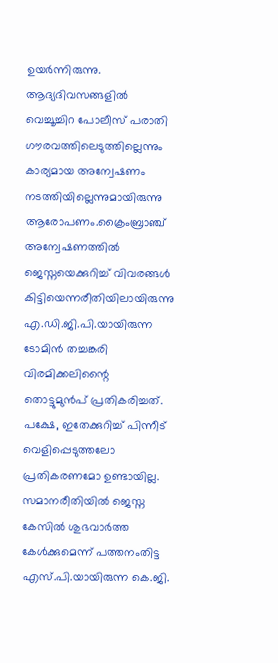ഉയര്‍ന്നിരുന്നു. ആദ്യദിവസങ്ങളില്‍ വെച്ചൂച്ചിറ പോലീസ് പരാതി ഗൗരവത്തിലെടുത്തില്ലെന്നും കാര്യമായ അന്വേഷണം നടത്തിയില്ലെന്നുമായിരുന്നു ആരോപണം.ക്രൈംബ്രാഞ്ച് അന്വേഷണത്തില്‍ ജെസ്നയെക്കുറിച്ച് വിവരങ്ങള്‍ കിട്ടിയെന്നരീതിയിലായിരുന്നു എ.ഡി.ജി.പി.യായിരുന്ന ടോമിന്‍ തച്ചങ്കരി വിരമിക്കലിന്റൈ തൊട്ടുമുന്‍പ് പ്രതികരിച്ചത്. പക്ഷേ, ഇതേക്കുറിച്ച് പിന്നീട് വെളിപ്പെടുത്തലോ പ്രതികരണമോ ഉണ്ടായില്ല. സമാനരീതിയില്‍ ജെസ്ന കേസില്‍ ശുഭവാര്‍ത്ത കേള്‍ക്കുമെന്ന് പത്തനംതിട്ട എസ്.പി.യായിരുന്ന കെ.ജി.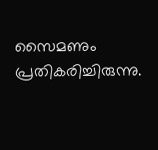സൈമണും പ്രതികരിച്ചിരുന്നു.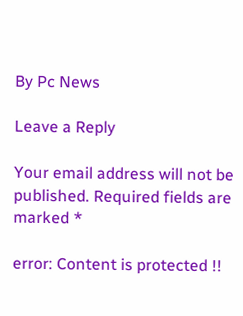By Pc News

Leave a Reply

Your email address will not be published. Required fields are marked *

error: Content is protected !!